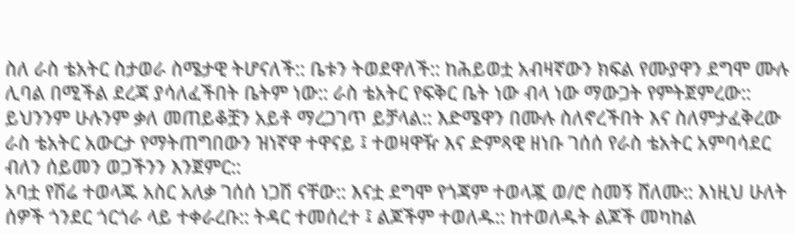ስለ ራስ ቴአትር ስታወራ ስሜታዊ ትሆናለች:: ቤቱን ትወደዋለች:: ከሕይወቷ አብዛኛውን ክፍል የሙያዋን ደግሞ ሙሉ ሊባል በሚችል ደረጃ ያሳለፈችበት ቤትም ነው:: ራስ ቴአትር የፍቅር ቤት ነው ብላ ነው ማውጋት የምትጀምረው:: ይህንንም ሁሉንም ቃለ መጠይቆቿን አይቶ ማረጋገጥ ይቻላል:: እድሜዋን በሙሉ ስለኖረችበት እና ስለምታፈቅረው ራስ ቴአትር አውርታ የማትጠግበውን ዝነኛዋ ተዋናይ ፤ ተወዛዋዥ እና ድምጻዊ ዘነቡ ገሰሰ የራስ ቴአትር አምባሳደር ብለን ሰይመን ወጋችንን እንጀምር::
አባቷ የሽሬ ተወላጁ አስር አለቃ ገሰሰ ነጋሽ ናቸው:: እናቷ ደግሞ የጎጃም ተወላጇ ወ/ሮ ስመኝ ሸለሙ:: እነዚህ ሁለት ሰዎች ጎንደር ጎርጎራ ላይ ተቀራረቡ:: ትዳር ተመሰረተ ፤ ልጆችም ተወለዱ:: ከተወለዱት ልጆች መካከል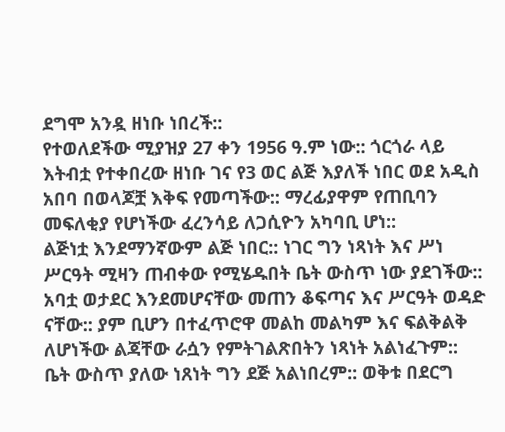ደግሞ አንዷ ዘነቡ ነበረች::
የተወለደችው ሚያዝያ 27 ቀን 1956 ዓ.ም ነው:: ጎርጎራ ላይ እትብቷ የተቀበረው ዘነቡ ገና የ3 ወር ልጅ እያለች ነበር ወደ አዲስ አበባ በወላጆቿ እቅፍ የመጣችው:: ማረፊያዋም የጠቢባን መፍለቂያ የሆነችው ፈረንሳይ ለጋሲዮን አካባቢ ሆነ::
ልጅነቷ እንደማንኛውም ልጅ ነበር:: ነገር ግን ነጻነት እና ሥነ ሥርዓት ሚዛን ጠብቀው የሚሄዱበት ቤት ውስጥ ነው ያደገችው:: አባቷ ወታደር እንደመሆናቸው መጠን ቆፍጣና እና ሥርዓት ወዳድ ናቸው:: ያም ቢሆን በተፈጥሮዋ መልከ መልካም እና ፍልቅልቅ ለሆነችው ልጃቸው ራሷን የምትገልጽበትን ነጻነት አልነፈጉም::
ቤት ውስጥ ያለው ነጸነት ግን ደጅ አልነበረም:: ወቅቱ በደርግ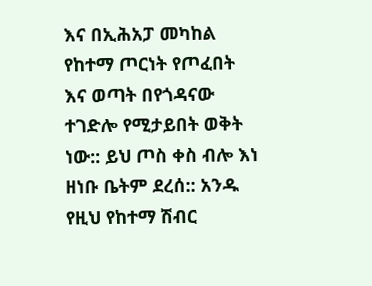እና በኢሕአፓ መካከል የከተማ ጦርነት የጦፈበት እና ወጣት በየጎዳናው ተገድሎ የሚታይበት ወቅት ነው:: ይህ ጦስ ቀስ ብሎ እነ ዘነቡ ቤትም ደረሰ:: አንዱ የዚህ የከተማ ሽብር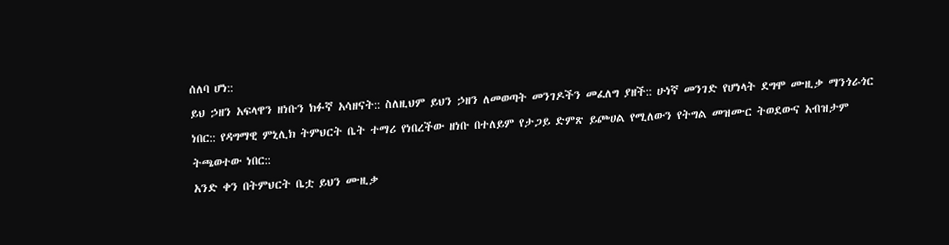ሰለባ ሆነ::
ይህ ኃዘን አፍላዋን ዘነቡን ክፉኛ አሳዘናት:: ስለዚህም ይህን ኃዘን ለመወጣት መንገዶችን መፈለግ ያዘች:: ሁነኛ መንገድ የሆነላት ደግሞ ሙዚቃ ማንጎራጎር ነበር:: የዳግማዊ ምኒሊክ ትምህርት ቤት ተማሪ የነበረችው ዘነቡ በተለይም የታጋይ ድምጽ ይጮሀል የሚለውን የትግል መዝሙር ትወደውና አብዝታም ትጫወተው ነበር::
አንድ ቀን በትምህርት ቤቷ ይህን ሙዚቃ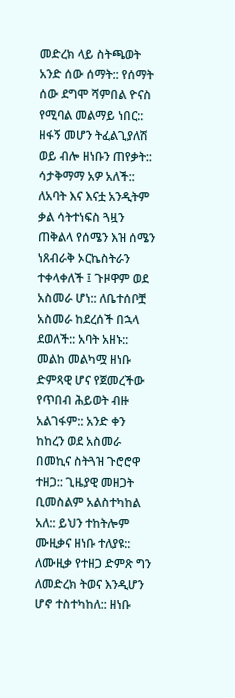መድረክ ላይ ስትጫወት አንድ ሰው ሰማት:: የሰማት ሰው ደግሞ ሻምበል ዮናስ የሚባል መልማይ ነበር:: ዘፋኝ መሆን ትፈልጊያለሽ ወይ ብሎ ዘነቡን ጠየቃት:: ሳታቅማማ አዎ አለች:: ለአባት እና እናቷ አንዲትም ቃል ሳትተነፍስ ጓዟን ጠቅልላ የሰሜን እዝ ሰሜን ነጸብራቅ ኦርኬስትራን ተቀላቀለች ፤ ጉዞዋም ወደ አስመራ ሆነ:: ለቤተሰቦቿ አስመራ ከደረሰች በኋላ ደወለች:: አባት አዘኑ::
መልከ መልካሟ ዘነቡ ድምጻዊ ሆና የጀመረችው የጥበብ ሕይወት ብዙ አልገፋም:: አንድ ቀን ከከረን ወደ አስመራ በመኪና ስትጓዝ ጉሮሮዋ ተዘጋ:: ጊዜያዊ መዘጋት ቢመስልም አልስተካከል አለ:: ይህን ተከትሎም ሙዚቃና ዘነቡ ተለያዩ::
ለሙዚቃ የተዘጋ ድምጽ ግን ለመድረክ ትወና እንዲሆን ሆኖ ተስተካከለ:: ዘነቡ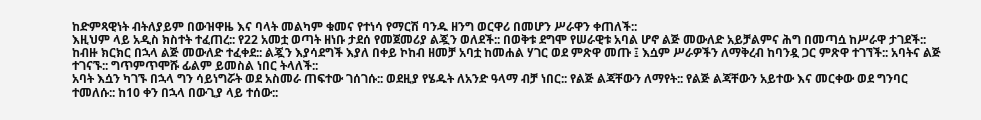ከድምጻዊነት ብትለያይም በውዝዋዜ እና ባላት መልካም ቁመና የተነሳ የማርሽ ባንዱ ዘንግ ወርዋሪ በመሆን ሥራዋን ቀጠለች::
እዚህም ላይ አዲስ ክስተት ተፈጠረ:: የ22 አመቷ ወጣት ዘነቡ ታደሰ የመጀመሪያ ልጇን ወለደች:: በወቅቱ ደግሞ የሠራዊቱ አባል ሆኖ ልጅ መውለድ አይቻልምና ሕግ በመጣሷ ከሥራዋ ታገደች:: ከብዙ ክርክር በኋላ ልጅ መውለድ ተፈቀደ:: ልጇን እያሳደግች እያለ በቀይ ኮከብ ዘመቻ አባቷ ከመሐል ሃገር ወደ ምጽዋ መጡ ፤ እሷም ሥራዎችን ለማቅረብ ከባንዷ ጋር ምጽዋ ተገኘች:: አባትና ልጅ ተገናኙ:: ግጥምጥሞሹ ፊልም ይመስል ነበር ትላለች::
አባት እሷን ካገኙ በኋላ ግን ሳይነግሯት ወደ አስመራ ጠፍተው ገሰገሱ:: ወደዚያ የሄዱት ለአንድ ዓላማ ብቻ ነበር:: የልጅ ልጃቸውን ለማየት:: የልጅ ልጃቸውን አይተው እና መርቀው ወደ ግንባር ተመለሱ:: ከ10 ቀን በኋላ በውጊያ ላይ ተሰው::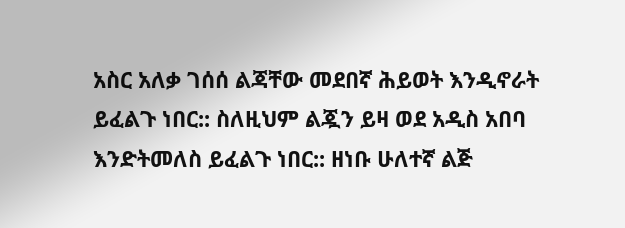አስር አለቃ ገሰሰ ልጃቸው መደበኛ ሕይወት እንዲኖራት ይፈልጉ ነበር:: ስለዚህም ልጇን ይዛ ወደ አዲስ አበባ እንድትመለስ ይፈልጉ ነበር:: ዘነቡ ሁለተኛ ልጅ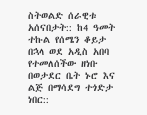ስትወልድ ሰራዊቱ አሰናበታት:: ከ4 ዓመት ተኩል የሰሜን ቆይታ በኋላ ወደ አዲስ አበባ የተመለሰችው ዘነቡ በወታደር ቤት ኑሮ እና ልጅ በማሳደግ ተጎድታ ነበር::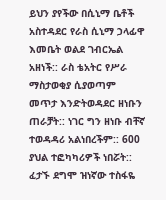ይህን ያየችው በሲኒማ ቤቶች አስተዳደር የራስ ሲኒማ ኃላፊዋ እመቤት ወልደ ገብርኤል አዘነች:: ራስ ቴአትር የሥራ ማስታወቂያ ሲያወጣም መጥታ እንድትወዳደር ዘነቡን ጠራቻት:: ነገር ግን ዘነቡ ብቸኛ ተወዳዳሪ አልነበረችም:: 600 ያህል ተፎካካሪዎች ነበሯት:: ፈታኙ ደግሞ ዝነኛው ተስፋዬ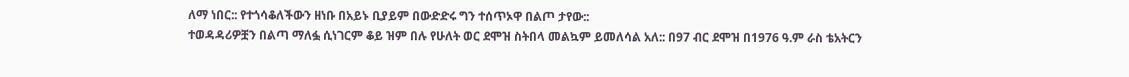ለማ ነበር:: የተጎሳቆለችውን ዘነቡ በአይኑ ቢያይም በውድድሩ ግን ተሰጥኦዋ በልጦ ታየው::
ተወዳዳሪዎቿን በልጣ ማለፏ ሲነገርም ቆይ ዝም በሉ የሁለት ወር ደሞዝ ስትበላ መልኳም ይመለሳል አለ:: በ97 ብር ደሞዝ በ1976 ዓ.ም ራስ ቴአትርን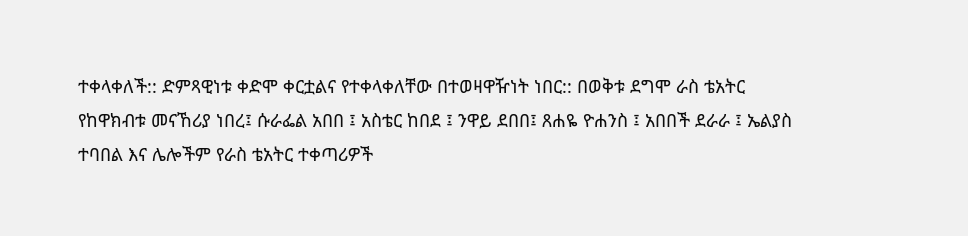ተቀላቀለች:: ድምጻዊነቱ ቀድሞ ቀርቷልና የተቀላቀለቸው በተወዛዋዥነት ነበር:: በወቅቱ ደግሞ ራስ ቴአትር የከዋክብቱ መናኸሪያ ነበረ፤ ሱራፌል አበበ ፤ አስቴር ከበደ ፤ ንዋይ ደበበ፤ ጸሐዬ ዮሐንስ ፤ አበበች ደራራ ፤ ኤልያስ ተባበል እና ሌሎችም የራስ ቴአትር ተቀጣሪዎች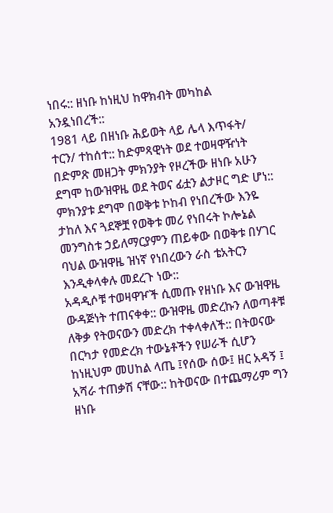ነበሩ:: ዘነቡ ከነዚህ ከዋክብት መካከል አንዷነበረች::
1981 ላይ በዘነቡ ሕይወት ላይ ሌላ እጥፋት/ ተርን/ ተከሰተ:: ከድምጻዊነት ወደ ተወዛዋዥነት በድምጽ መዘጋት ምክንያት የዞረችው ዘነቡ አሁን ደግሞ ከውዝዋዜ ወደ ትወና ፊቷን ልታዞር ግድ ሆነ:: ምክንያቱ ደግሞ በወቅቱ ኮከብ የነበረችው እንዬ ታከለ እና ጓደኞቿ የወቅቱ መሪ የነበሩት ኮሎኔል መንግስቱ ኃይለማርያምን ጠይቀው በወቅቱ በሃገር ባህል ውዝዋዜ ዝነኛ የነበረውን ራስ ቴአትርን እንዲቀላቀሉ መደረጉ ነው::
አዳዲሶቹ ተወዛዋዦች ሲመጡ የዘነቡ እና ውዝዋዜ ውዳጅነት ተጠናቀቀ:: ውዝዋዜ መድረኩን ለወጣቶቹ ለቅቃ የትወናውን መድረክ ተቀላቀለች:: በትወናው በርካታ የመድረክ ተውኔቶችን የሠራች ሲሆን ከነዚህም መሀከል ላጤ ፤የሰው ሰው፤ ዘር አዳኝ ፤ አሻራ ተጠቃሽ ናቸው:: ከትወናው በተጨማሪም ግን ዘነቡ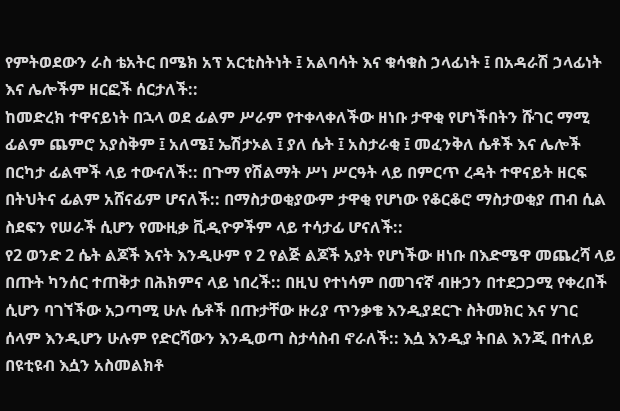የምትወደውን ራስ ቴአትር በሜክ አፕ አርቲስትነት ፤ አልባሳት እና ቁሳቁስ ኃላፊነት ፤ በአዳራሽ ኃላፊነት እና ሌሎችም ዘርፎች ሰርታለች::
ከመድረክ ተዋናይነት በኋላ ወደ ፊልም ሥራም የተቀላቀለችው ዘነቡ ታዋቂ የሆነችበትን ሹገር ማሚ ፊልም ጨምሮ አያስቅም ፤ አለሜ፤ ኤሽታኦል ፤ ያለ ሴት ፤ አስታራቂ ፤ መፈንቅለ ሴቶች እና ሌሎች በርካታ ፊልሞች ላይ ተውናለች:: በጉማ የሽልማት ሥነ ሥርዓት ላይ በምርጥ ረዳት ተዋናይት ዘርፍ በትህትና ፊልም አሸናፊም ሆናለች:: በማስታወቂያውም ታዋቂ የሆነው የቆርቆሮ ማስታወቂያ ጠብ ሲል ስደፍን የሠራች ሲሆን የሙዚቃ ቪዲዮዎችም ላይ ተሳታፊ ሆናለች::
የ2 ወንድ 2 ሴት ልጆች እናት እንዲሁም የ 2 የልጅ ልጆች አያት የሆነችው ዘነቡ በእድሜዋ መጨረሻ ላይ በጡት ካንሰር ተጠቅታ በሕክምና ላይ ነበረች:: በዚህ የተነሳም በመገናኛ ብዙኃን በተደጋጋሚ የቀረበች ሲሆን ባገኘችው አጋጣሚ ሁሉ ሴቶች በጡታቸው ዙሪያ ጥንቃቄ እንዲያደርጉ ስትመክር እና ሃገር ሰላም እንዲሆን ሁሉም የድርሻውን እንዲወጣ ስታሳስብ ኖራለች:: እሷ እንዲያ ትበል እንጂ በተለይ በዩቲዩብ እሷን አስመልክቶ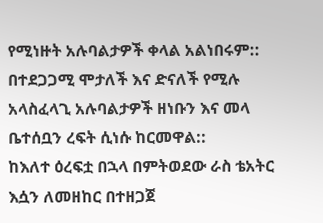የሚነዙት አሉባልታዎች ቀላል አልነበሩም:: በተደጋጋሚ ሞታለች እና ድናለች የሚሉ አላስፈላጊ አሉባልታዎች ዘነቡን እና መላ ቤተሰቧን ረፍት ሲነሱ ከርመዋል::
ከእለተ ዕረፍቷ በኋላ በምትወደው ራስ ቴአትር እሷን ለመዘከር በተዘጋጀ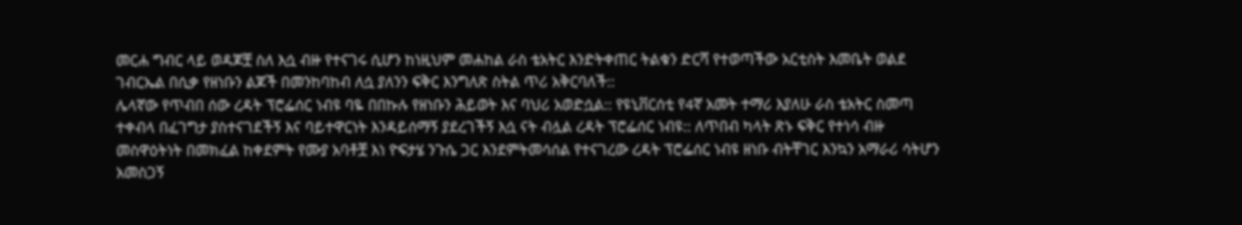መርሐ ግብር ላይ ወዳጆቿ ስለ እሷ ብዙ የተናገሩ ሲሆን ከነዚህም መሐከል ራስ ቴአትር እንድትቀጠር ትልቁን ድርሻ የተወጣችው አርቲስት እመቤት ወልደ ገብርኤል በሲቃ የዘነቡን ልጆች በመንከባከብ ለሷ ያለንን ፍቅር እንግለጽ ስትል ጥሪ አቅርባለች::
ሌላኛው የጥብበ ሰው ረዳት ፕሮፌሰር ነብዩ ባዬ በበኩሉ የዘነቡን ሕይወት እና ባህሪ አወድሷል:: የዩኒቨርሰቲ የ4ኛ አመት ተማሪ እያለሁ ራስ ቴአትር ስመጣ ተቀብላ በፈገግታ ያስተናገደችኝ እና ባይተዋርነት እንዳይሰማኝ ያደረገችኝ እሷ ናት ብሏል ረዳት ፕሮፌሰር ነብዩ:: ለጥበብ ካላት ጽኑ ፍቅር የተነሳ ብዙ መስዋዕትነት በመክፈል ከቀደምት የሙያ አባቶቿ እነ ዮፍታሄ ንጉሴ ጋር እንደምትመሳሰል የተናገረው ረዳት ፕሮፌሰር ነብዩ ዘነቡ ብትቸገር እንኳን አማራሪ ሳትሆን አመስጋኝ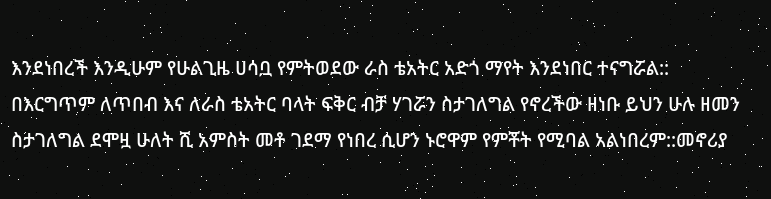እንደነበረች እንዲሁም የሁልጊዜ ሀሳቧ የምትወደው ራስ ቴአትር አድጎ ማየት እንደነበር ተናግሯል::
በእርግጥም ለጥበብ እና ለራስ ቴአትር ባላት ፍቅር ብቻ ሃገሯን ስታገለግል የኖረችው ዘነቡ ይህን ሁሉ ዘመን ስታገለግል ደሞዟ ሁለት ሺ አምስት መቶ ገደማ የነበረ ሲሆን ኑሮዋም የምቾት የሚባል አልነበረም::መኖሪያ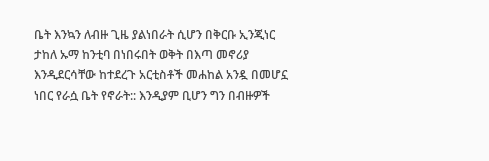ቤት እንኳን ለብዙ ጊዜ ያልነበራት ሲሆን በቅርቡ ኢንጂነር ታከለ ኡማ ከንቲባ በነበሩበት ወቅት በእጣ መኖሪያ እንዲደርሳቸው ከተደረጉ አርቲስቶች መሐከል አንዷ በመሆኗ ነበር የራሷ ቤት የኖራት:: እንዲያም ቢሆን ግን በብዙዎች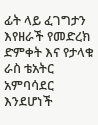ፊት ላይ ፈገግታን እየዘራች የመድረክ ድምቀት እና የታላቁ ራስ ቴአትር አምባሳደር እንደሆነች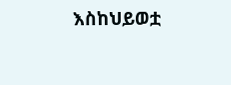እስከህይወቷ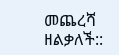መጨረሻ ዘልቃለች::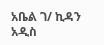አቤል ገ/ ኪዳን
አዲስ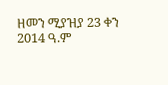ዘመን ሚያዝያ 23 ቀን 2014 ዓ.ም